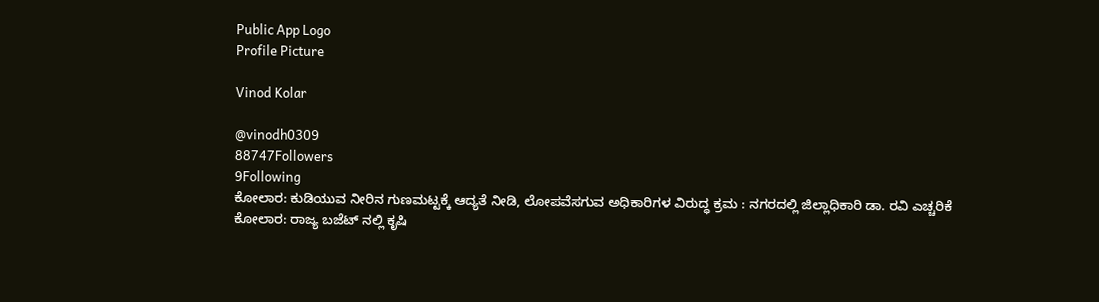Public App Logo
Profile Picture

Vinod Kolar

@vinodh0309
88747Followers
9Following
ಕೋಲಾರ: ಕುಡಿಯುವ ನೀರಿನ ಗುಣಮಟ್ಟಕ್ಕೆ ಆದ್ಯತೆ ನೀಡಿ, ಲೋಪವೆಸಗುವ ಅಧಿಕಾರಿಗಳ ವಿರುದ್ಧ ಕ್ರಮ : ನಗರದಲ್ಲಿ ಜಿಲ್ಲಾಧಿಕಾರಿ ಡಾ. ರವಿ ಎಚ್ಚರಿಕೆ
ಕೋಲಾರ: ರಾಜ್ಯ ಬಜೆಟ್ ನಲ್ಲಿ ಕೃಷಿ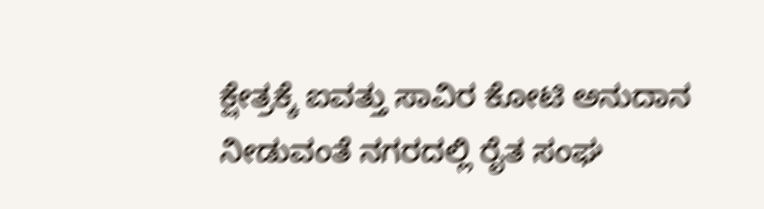ಕ್ಷೇತ್ರಕ್ಕೆ ಐವತ್ತು ಸಾವಿರ ಕೋಟಿ ಅನುದಾನ ನೀಡುವಂತೆ ನಗರದಲ್ಲಿ ರೈತ ಸಂಘ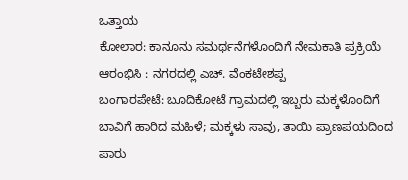ಒತ್ತಾಯ
ಕೋಲಾರ: ಕಾನೂನು ಸಮರ್ಥನೆಗಳೊಂದಿಗೆ ನೇಮಕಾತಿ ಪ್ರಕ್ರಿಯೆ ಆರಂಭಿಸಿ : ನಗರದಲ್ಲಿ ಎಚ್. ವೆಂಕಟೇಶಪ್ಪ
ಬಂಗಾರಪೇಟೆ: ಬೂದಿಕೋಟೆ ಗ್ರಾಮದಲ್ಲಿ ಇಬ್ಬರು ಮಕ್ಕಳೊಂದಿಗೆ ಬಾವಿಗೆ ಹಾರಿದ ಮಹಿಳೆ; ಮಕ್ಕಳು ಸಾವು, ತಾಯಿ ಪ್ರಾಣಪಯದಿಂದ ಪಾರು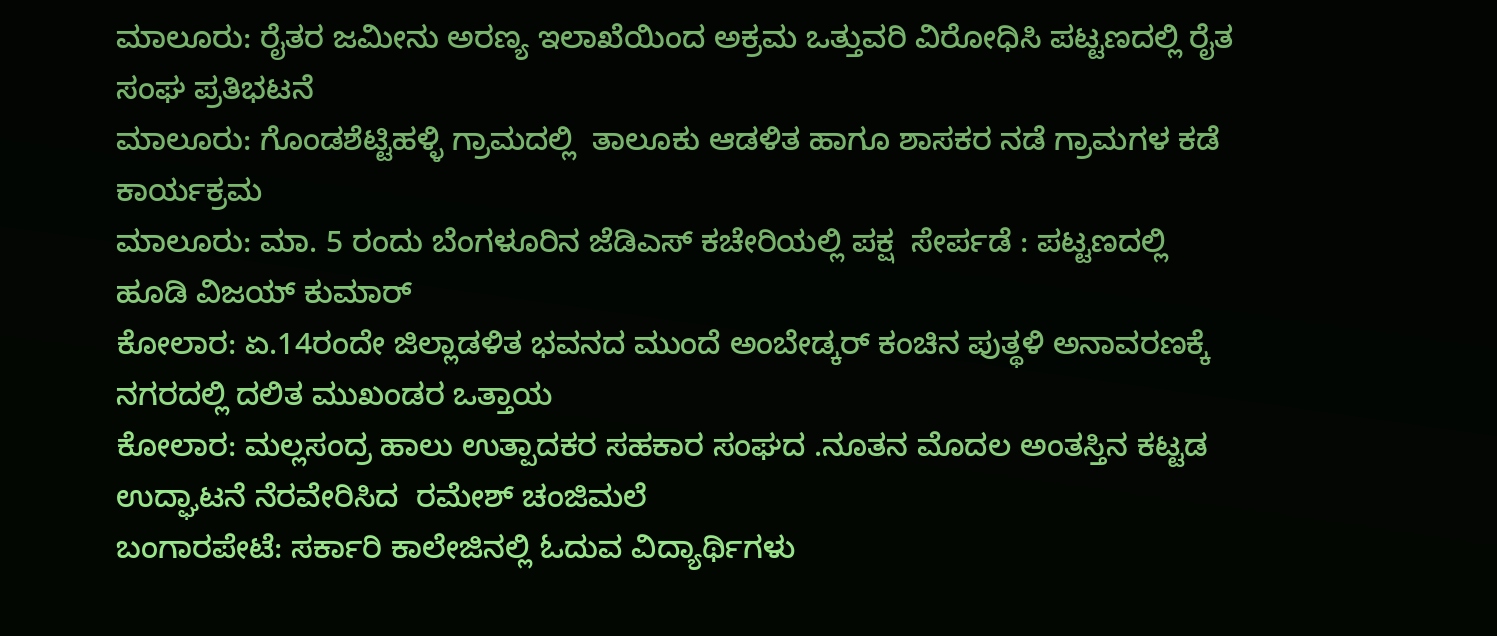ಮಾಲೂರು: ರೈತರ ಜಮೀನು ಅರಣ್ಯ ಇಲಾಖೆಯಿಂದ ಅಕ್ರಮ ಒತ್ತುವರಿ ವಿರೋಧಿಸಿ ಪಟ್ಟಣದಲ್ಲಿ ರೈತ ಸಂಘ ಪ್ರತಿಭಟನೆ
ಮಾಲೂರು: ಗೊಂಡಶೆಟ್ಟಿಹಳ್ಳಿ ಗ್ರಾಮದಲ್ಲಿ  ತಾಲೂಕು ಆಡಳಿತ ಹಾಗೂ ಶಾಸಕರ ನಡೆ ಗ್ರಾಮಗಳ ಕಡೆ ಕಾರ್ಯಕ್ರಮ
ಮಾಲೂರು: ಮಾ. 5 ರಂದು ಬೆಂಗಳೂರಿನ ಜೆಡಿಎಸ್ ಕಚೇರಿಯಲ್ಲಿ ಪಕ್ಷ  ಸೇರ್ಪಡೆ : ಪಟ್ಟಣದಲ್ಲಿ ಹೂಡಿ ವಿಜಯ್ ಕುಮಾರ್
ಕೋಲಾರ: ಏ.14ರಂದೇ ಜಿಲ್ಲಾಡಳಿತ ಭವನದ ಮುಂದೆ ಅಂಬೇಡ್ಕರ್ ಕಂಚಿನ ಪುತ್ಥಳಿ ಅನಾವರಣಕ್ಕೆ ನಗರದಲ್ಲಿ ದಲಿತ ಮುಖಂಡರ ಒತ್ತಾಯ
ಕೋಲಾರ: ಮಲ್ಲಸಂದ್ರ ಹಾಲು ಉತ್ಪಾದಕರ ಸಹಕಾರ ಸಂಘದ .ನೂತನ ಮೊದಲ ಅಂತಸ್ತಿನ ಕಟ್ಟಡ ಉದ್ಘಾಟನೆ ನೆರವೇರಿಸಿದ  ರಮೇಶ್ ಚಂಜಿಮಲೆ
ಬಂಗಾರಪೇಟೆ: ಸರ್ಕಾರಿ ಕಾಲೇಜಿನಲ್ಲಿ ಓದುವ ವಿದ್ಯಾರ್ಥಿಗಳು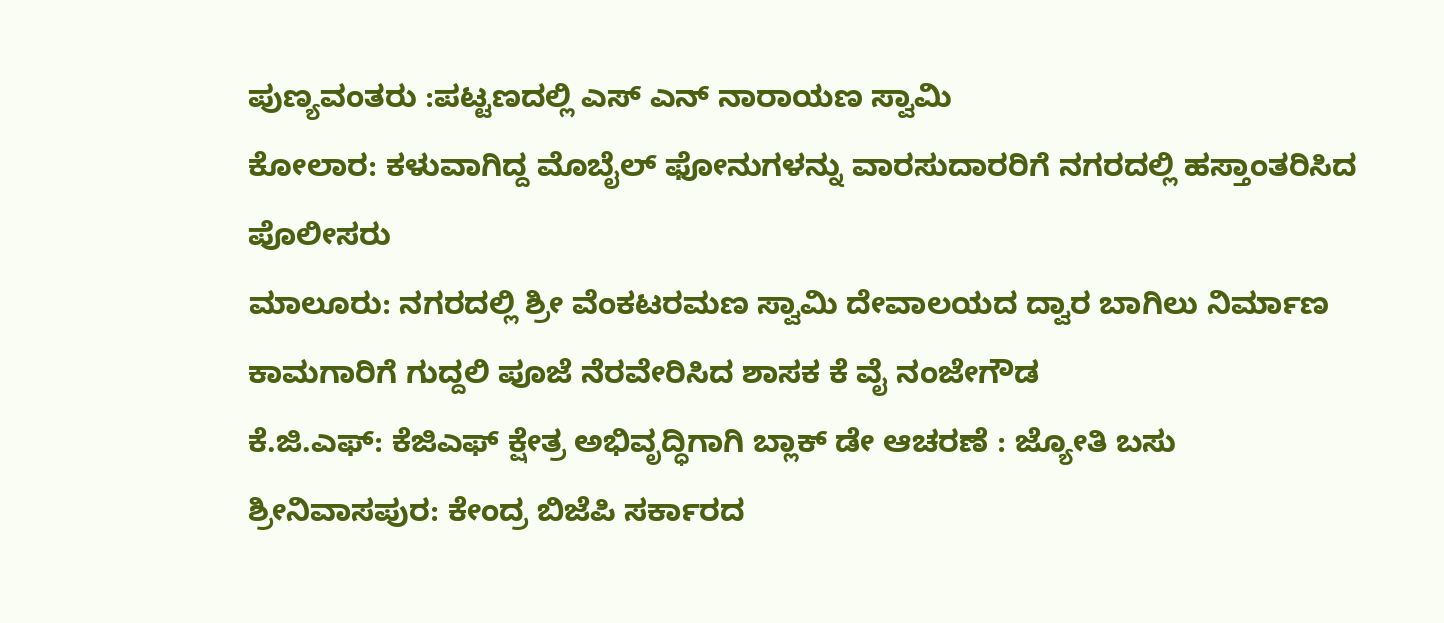ಪುಣ್ಯವಂತರು :ಪಟ್ಟಣದಲ್ಲಿ ಎಸ್ ಎನ್ ನಾರಾಯಣ ಸ್ವಾಮಿ
ಕೋಲಾರ: ಕಳುವಾಗಿದ್ದ ಮೊಬೈಲ್ ಫೋನುಗಳನ್ನು ವಾರಸುದಾರರಿಗೆ ನಗರದಲ್ಲಿ ಹಸ್ತಾಂತರಿಸಿದ   ಪೊಲೀಸರು
ಮಾಲೂರು: ನಗರದಲ್ಲಿ ಶ್ರೀ ವೆಂಕಟರಮಣ ಸ್ವಾಮಿ ದೇವಾಲಯದ ದ್ವಾರ ಬಾಗಿಲು ನಿರ್ಮಾಣ ಕಾಮಗಾರಿಗೆ ಗುದ್ದಲಿ ಪೂಜೆ ನೆರವೇರಿಸಿದ ಶಾಸಕ ಕೆ ವೈ ನಂಜೇಗೌಡ
ಕೆ.ಜಿ.ಎಫ್: ಕೆಜಿಎಫ್ ಕ್ಷೇತ್ರ ಅಭಿವೃದ್ಧಿಗಾಗಿ ಬ್ಲಾಕ್ ಡೇ ಆಚರಣೆ : ಜ್ಯೋತಿ ಬಸು
ಶ್ರೀನಿವಾಸಪುರ: ಕೇಂದ್ರ ಬಿಜೆಪಿ ಸರ್ಕಾರದ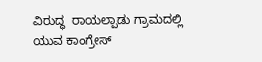ವಿರುದ್ಧ  ರಾಯಲ್ಪಾಡು ಗ್ರಾಮದಲ್ಲಿ ಯುವ ಕಾಂಗ್ರೇಸ್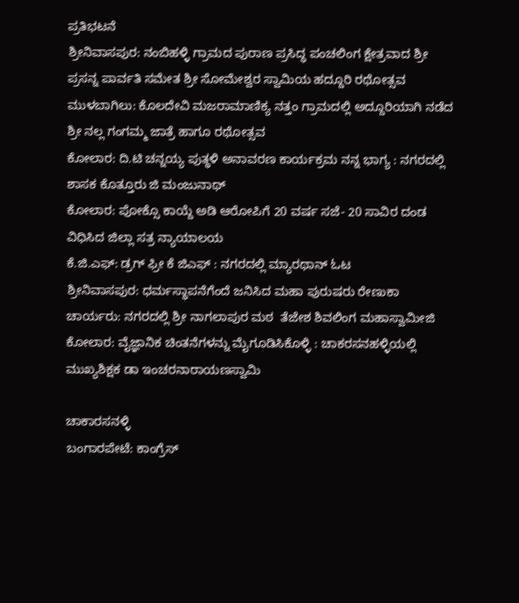ಪ್ರತಿಭಟನೆ
ಶ್ರೀನಿವಾಸಪುರ: ನಂಬಿಹಳ್ಳಿ ಗ್ರಾಮದ ಪುರಾಣ ಪ್ರಸಿದ್ಧ ಪಂಚಲಿಂಗ ಕ್ಷೇತ್ರವಾದ ಶ್ರೀ ಪ್ರಸನ್ನ ಪಾರ್ವತಿ ಸಮೇತ ಶ್ರೀ ಸೋಮೇಶ್ವರ ಸ್ವಾಮಿಯ ಹದ್ದೂರಿ ರಥೋತ್ಸವ
ಮುಳಬಾಗಿಲು: ಕೊಲದೇವಿ ಮಜರಾಮಾಣಿಕ್ಯ ನತ್ತಂ ಗ್ರಾಮದಲ್ಲಿ ಅದ್ದೂರಿಯಾಗಿ ನಡೆದ ಶ್ರೀ ನಲ್ಲ ಗಂಗಮ್ಮ ಜಾತ್ರೆ ಹಾಗೂ ರಥೋತ್ಸವ
ಕೋಲಾರ: ದಿ.ಟಿ ಚನ್ನಯ್ಯ ಪುತ್ಥಳಿ‌ ಅನಾವರಣ ಕಾರ್ಯಕ್ರಮ ನನ್ನ ಭಾಗ್ಯ : ನಗರದಲ್ಲಿ ಶಾಸಕ‌ ಕೊತ್ತೂರು ಜಿ ಮಂಜುನಾಥ್
ಕೋಲಾರ: ಪೋಕ್ಸೊ ಕಾಯ್ದೆ ಅಡಿ ಆರೋಪಿಗೆ 20 ವರ್ಷ ಸಜೆ- 20 ಸಾವಿರ ದಂಡ ವಿಧಿಸಿದ ಜಿಲ್ಲಾ ಸತ್ರ ನ್ಯಾಯಾಲಯ
ಕೆ.ಜಿ.ಎಫ್: ಡ್ರಗ್ ಫ್ರೀ ಕೆ ಜಿಎಫ್ : ನಗರದಲ್ಲಿ ಮ್ಯಾರಥಾನ್ ಓಟ
ಶ್ರೀನಿವಾಸಪುರ: ಧರ್ಮಸ್ಥಾಪನೆಗೆಂದೆ ಜನಿಸಿದ ಮಹಾ ಪುರುಷರು ರೇಣುಕಾ ಚಾರ್ಯರು: ನಗರದಲ್ಲಿ ಶ್ರೀ ನಾಗಲಾಪುರ ಮಠ  ತೆಜೇಶ ಶಿವಲಿಂಗ ಮಹಾಸ್ವಾಮೀಜಿ
ಕೋಲಾರ: ವೈಜ್ಞಾನಿಕ ಚಿಂತನೆಗಳನ್ನು ಮೈಗೂಡಿಸಿಕೊಳ್ಳಿ : ಚಾಕರಸನಹಳ್ಳಿಯಲ್ಲಿ ಮುಖ್ಯಶಿಕ್ಷಕ ಡಾ ಇಂಚರನಾರಾಯಣಸ್ವಾಮಿ

ಚಾಕಾರಸನಳ್ಳಿ
ಬಂಗಾರಪೇಟೆ: ಕಾಂಗ್ರೆಸ್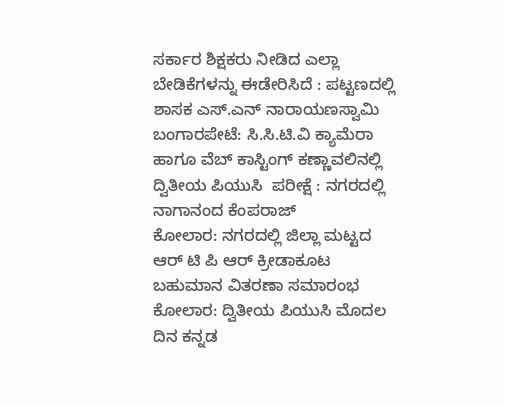ಸರ್ಕಾರ ಶಿಕ್ಷಕರು ನೀಡಿದ ಎಲ್ಲಾ ಬೇಡಿಕೆಗಳನ್ನು ಈಡೇರಿಸಿದೆ : ಪಟ್ಟಣದಲ್ಲಿ ಶಾಸಕ ಎಸ್.ಎನ್ ನಾರಾಯಣಸ್ವಾಮಿ
ಬಂಗಾರಪೇಟೆ: ಸಿ.ಸಿ.ಟಿ.ವಿ ಕ್ಯಾಮೆರಾ ಹಾಗೂ ವೆಬ್ ಕಾಸ್ಟಿಂಗ್ ಕಣ್ಣಾವಲಿನಲ್ಲಿ ದ್ವಿತೀಯ ಪಿಯುಸಿ  ಪರೀಕ್ಷೆ : ನಗರದಲ್ಲಿ ನಾಗಾನಂದ ಕೆಂಪರಾಜ್
ಕೋಲಾರ: ನಗರದಲ್ಲಿ ಜಿಲ್ಲಾ ಮಟ್ಟದ ಆರ್ ಟಿ ಪಿ ಆರ್ ಕ್ರೀಡಾಕೂಟ ಬಹುಮಾನ ವಿತರಣಾ ಸಮಾರಂಭ
ಕೋಲಾರ: ದ್ವಿತೀಯ ಪಿಯುಸಿ ಮೊದಲ ದಿನ ಕನ್ನಡ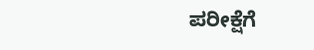ಪರೀಕ್ಷೆಗೆ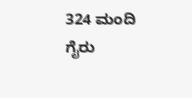324 ಮಂದಿ ಗೈರು